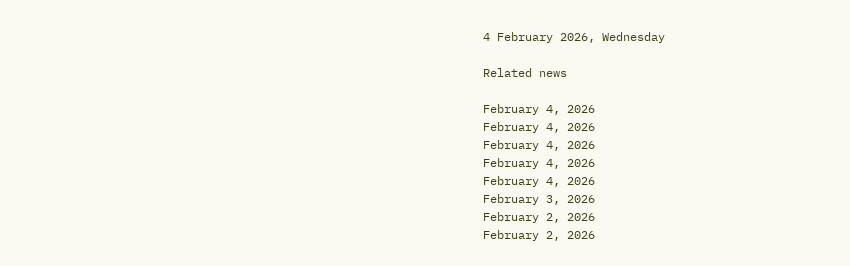4 February 2026, Wednesday

Related news

February 4, 2026
February 4, 2026
February 4, 2026
February 4, 2026
February 4, 2026
February 3, 2026
February 2, 2026
February 2, 2026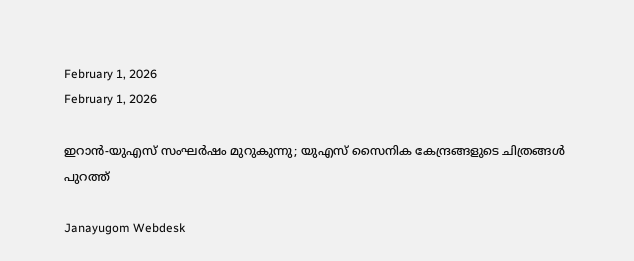February 1, 2026
February 1, 2026

ഇറാന്‍-യുഎസ് സംഘര്‍ഷം മുറുകുന്നു; യുഎസ് സൈനിക കേന്ദ്രങ്ങളുടെ ചിത്രങ്ങള്‍ പുറത്ത്

Janayugom Webdesk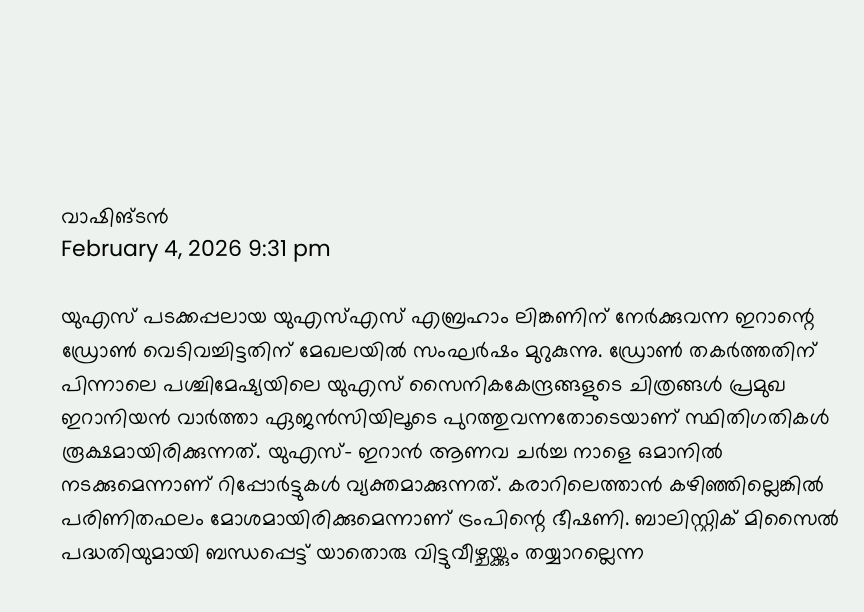വാഷിങ്ടൻ
February 4, 2026 9:31 pm

യുഎസ് പടക്കപ്പലായ യുഎസ്എസ് എബ്രഹാം ലിങ്കണിന് നേർക്കുവന്ന ‍ഇറാന്റെ ഡ്രോൺ വെടിവച്ചിട്ടതിന് മേഖലയില്‍ സംഘര്‍ഷം മുറുകുന്നു. ഡ്രോണ്‍ തകര്‍ത്തതിന് പിന്നാലെ പശ്ചിമേഷ്യയിലെ യുഎസ് സൈനികകേന്ദ്രങ്ങളുടെ ചിത്രങ്ങള്‍ പ്രമുഖ ഇറാനിയന്‍ വാര്‍ത്താ ഏജന്‍സിയിലൂടെ പുറത്തുവന്നതോടെയാണ് സ്ഥിതിഗതികള്‍ രൂക്ഷമായിരിക്കുന്നത്. യുഎസ്- ഇറാന്‍ ആണവ ചര്‍ച്ച നാളെ ഒമാനില്‍ നടക്കുമെന്നാണ് റിപ്പോര്‍ട്ടുകള്‍ വ്യക്തമാക്കുന്നത്. കരാറിലെത്താന്‍ കഴിഞ്ഞില്ലെങ്കില്‍ പരിണിതഫലം മോശമായിരിക്കുമെന്നാണ് ട്രംപിന്റെ ഭീഷണി. ബാലിസ്റ്റിക് മിസൈല്‍ പദ്ധതിയുമായി ബന്ധപ്പെട്ട് യാതൊരു വിട്ടുവീഴ്ചയ്ക്കും തയ്യാറല്ലെന്ന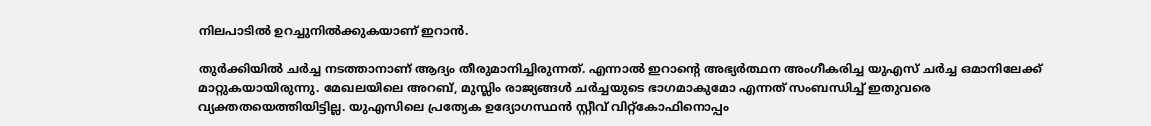നിലപാടില്‍ ഉറച്ചുനില്‍ക്കുകയാണ് ഇറാന്‍.

തുര്‍ക്കിയില്‍ ചര്‍ച്ച നടത്താനാണ് ആദ്യം തീരുമാനിച്ചിരുന്നത്. എന്നാല്‍ ഇറാന്റെ അഭ്യര്‍ത്ഥന അംഗീകരിച്ച യുഎസ് ചര്‍ച്ച ഒമാനിലേക്ക് മാറ്റുകയായിരുന്നു. മേഖലയിലെ അറബ്, മുസ്ലിം രാജ്യങ്ങള്‍ ചര്‍ച്ചയുടെ ഭാഗമാകുമോ എന്നത് സംബന്ധിച്ച് ഇതുവരെ വ്യക്തതയെത്തിയിട്ടില്ല. യുഎസിലെ പ്രത്യേക ഉദ്യോഗസ്ഥന്‍ സ്റ്റീവ് വിറ്റ്കോഫിനൊപ്പം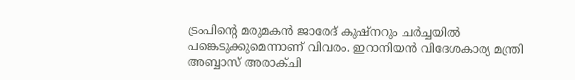ട്രംപിന്റെ മരുമകന്‍ ജാരേദ് കുഷ്നറും ചര്‍ച്ചയില്‍ പങ്കെടുക്കുമെന്നാണ് വിവരം. ഇറാനിയന്‍ വിദേശകാര്യ മന്ത്രി അബ്ബാസ് അരാക്ചി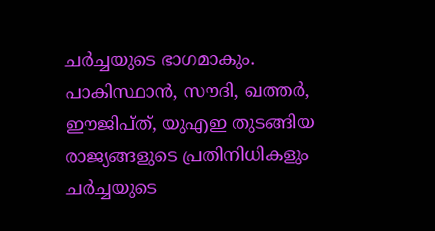ചര്‍ച്ചയുടെ ഭാഗമാകും. പാകിസ്ഥാന്‍, സൗദി, ഖത്തര്‍, ഈജിപ്ത്, യുഎഇ തുടങ്ങിയ രാജ്യങ്ങളുടെ പ്രതിനിധികളും ചര്‍ച്ചയുടെ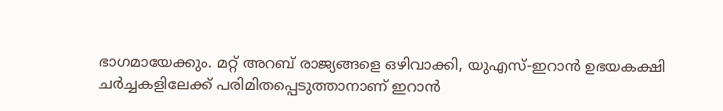ഭാഗമായേക്കും. മറ്റ് അറബ് രാജ്യങ്ങളെ ഒഴിവാക്കി, യുഎസ്-ഇറാൻ ഉഭയകക്ഷി ചർച്ചകളിലേക്ക് പരിമിതപ്പെടുത്താനാണ് ഇറാൻ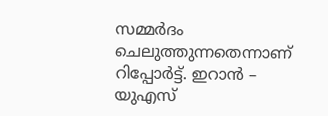സമ്മർദം ചെലുത്തുന്നതെന്നാണ് റിപ്പോർട്ട്. ഇറാൻ – യുഎസ്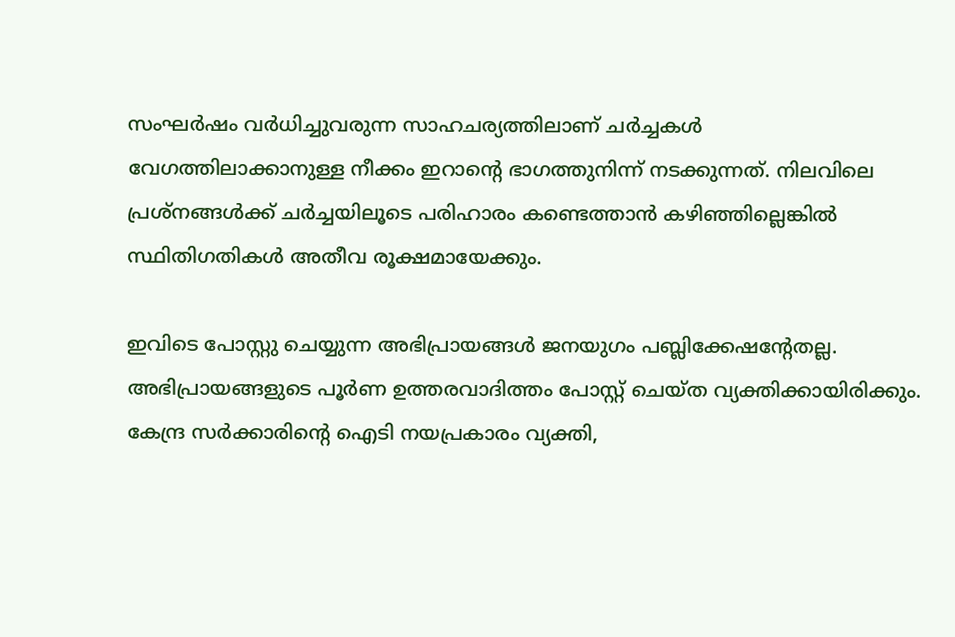സംഘർഷം വർധിച്ചുവരുന്ന സാഹചര്യത്തിലാണ് ചർച്ചകൾ വേഗത്തിലാക്കാനുള്ള നീക്കം ഇറാന്റെ ഭാഗത്തുനിന്ന് നടക്കുന്നത്. നിലവിലെ പ്രശ്നങ്ങള്‍ക്ക് ചര്‍ച്ചയിലൂടെ പരിഹാരം കണ്ടെത്താന്‍ കഴിഞ്ഞില്ലെങ്കില്‍ സ്ഥിതിഗതികള്‍ അതീവ രൂക്ഷമായേക്കും.

ഇവിടെ പോസ്റ്റു ചെയ്യുന്ന അഭിപ്രായങ്ങള്‍ ജനയുഗം പബ്ലിക്കേഷന്റേതല്ല. അഭിപ്രായങ്ങളുടെ പൂര്‍ണ ഉത്തരവാദിത്തം പോസ്റ്റ് ചെയ്ത വ്യക്തിക്കായിരിക്കും. കേന്ദ്ര സര്‍ക്കാരിന്റെ ഐടി നയപ്രകാരം വ്യക്തി,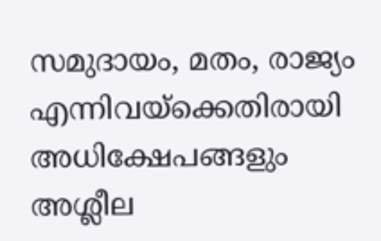സമുദായം, മതം, രാജ്യം എന്നിവയ്‌ക്കെതിരായി അധിക്ഷേപങ്ങളും അശ്ലീല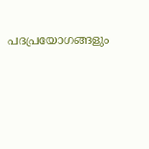പദപ്രയോഗങ്ങളും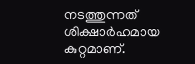നടത്തുന്നത് ശിക്ഷാര്‍ഹമായ കുറ്റമാണ്.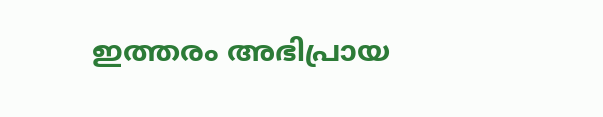ഇത്തരം അഭിപ്രായ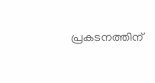പ്രകടനത്തിന്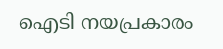ഐടി നയപ്രകാരം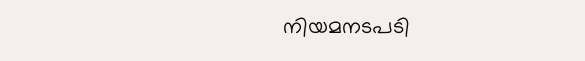നിയമനടപടി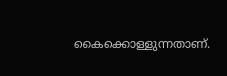കൈക്കൊള്ളുന്നതാണ്.